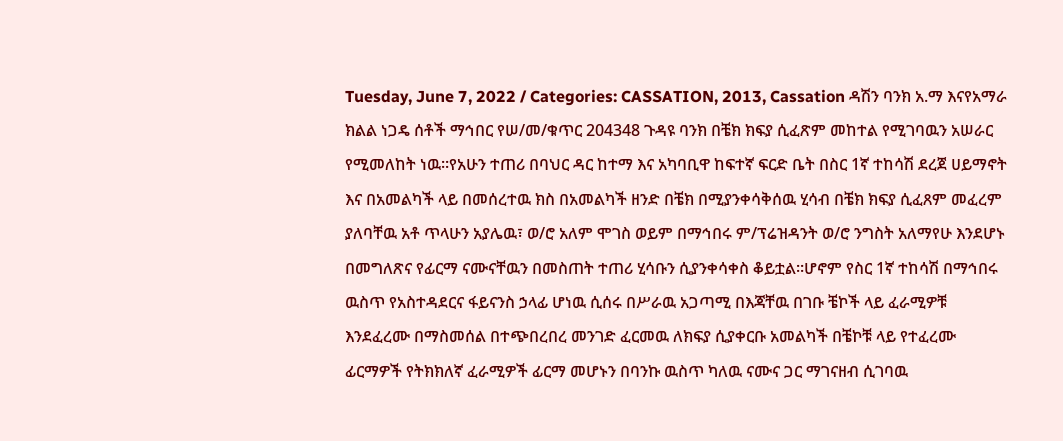Tuesday, June 7, 2022 / Categories: CASSATION, 2013, Cassation ዳሽን ባንክ አ.ማ እናየአማራ ክልል ነጋዴ ሰቶች ማኅበር የሠ/መ/ቁጥር 204348 ጉዳዩ ባንክ በቼክ ክፍያ ሲፈጽም መከተል የሚገባዉን አሠራር የሚመለከት ነዉ፡፡የአሁን ተጠሪ በባህር ዳር ከተማ እና አካባቢዋ ከፍተኛ ፍርድ ቤት በስር 1ኛ ተከሳሽ ደረጀ ሀይማኖት እና በአመልካች ላይ በመሰረተዉ ክስ በአመልካች ዘንድ በቼክ በሚያንቀሳቅሰዉ ሂሳብ በቼክ ክፍያ ሲፈጸም መፈረም ያለባቸዉ አቶ ጥላሁን አያሌዉ፣ ወ/ሮ አለም ሞገስ ወይም በማኅበሩ ም/ፕሬዝዳንት ወ/ሮ ንግስት አለማየሁ እንደሆኑ በመግለጽና የፊርማ ናሙናቸዉን በመስጠት ተጠሪ ሂሳቡን ሲያንቀሳቀስ ቆይቷል፡፡ሆኖም የስር 1ኛ ተከሳሽ በማኅበሩ ዉስጥ የአስተዳደርና ፋይናንስ ኃላፊ ሆነዉ ሲሰሩ በሥራዉ አጋጣሚ በእጃቸዉ በገቡ ቼኮች ላይ ፈራሚዎቹ እንደፈረሙ በማስመሰል በተጭበረበረ መንገድ ፈርመዉ ለክፍያ ሲያቀርቡ አመልካች በቼኮቹ ላይ የተፈረሙ ፊርማዎች የትክክለኛ ፈራሚዎች ፊርማ መሆኑን በባንኩ ዉስጥ ካለዉ ናሙና ጋር ማገናዘብ ሲገባዉ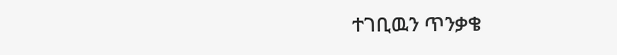ተገቢዉን ጥንቃቄ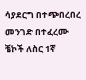ሳያደርግ በተጭበረበረ መንገድ በተፈረሙ ቼኮች ለስር 1ኛ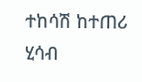ተከሳሽ ከተጠሪ ሂሳብ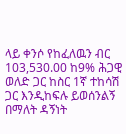ላይ ቀንሶ የከፈለዉን ብር 103,530.00 ከ9% ሕጋዊ ወለድ ጋር ከስር 1ኛ ተከሳሽ ጋር እንዲከፍሉ ይወሰንልኝ በማለት ዳኝነት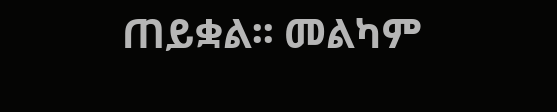ጠይቋል፡፡ መልካም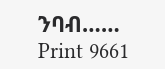ንባብ…… Print 9661